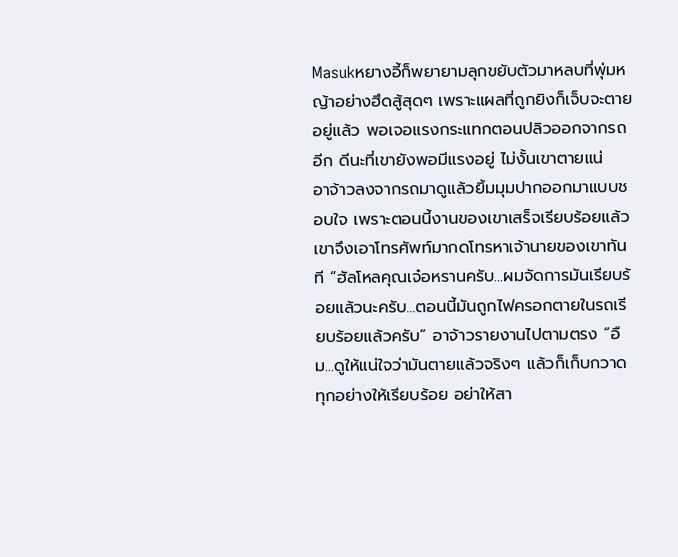Masukหยางอี้ก็พยายามลุกขยับตัวมาหลบที่พุ่มหญ้าอย่างฮึดสู้สุดๆ เพราะแผลที่ถูกยิงก็เจ็บจะตายอยู่แล้ว พอเจอแรงกระแทกตอนปลิวออกจากรถอีก ดีนะที่เขายังพอมีแรงอยู่ ไม่งั้นเขาตายแน่
อาจ้าวลงจากรถมาดูแล้วยิ้มมุมปากออกมาแบบชอบใจ เพราะตอนนี้งานของเขาเสร็จเรียบร้อยแล้ว เขาจึงเอาโทรศัพท์มากดโทรหาเจ้านายของเขาทันที “ฮัลโหลคุณเจ๋อหรานครับ...ผมจัดการมันเรียบร้อยแล้วนะครับ...ตอนนี้มันถูกไฟครอกตายในรถเรียบร้อยแล้วครับ” อาจ้าวรายงานไปตามตรง “อืม...ดูให้แน่ใจว่ามันตายแล้วจริงๆ แล้วก็เก็บกวาดทุกอย่างให้เรียบร้อย อย่าให้สา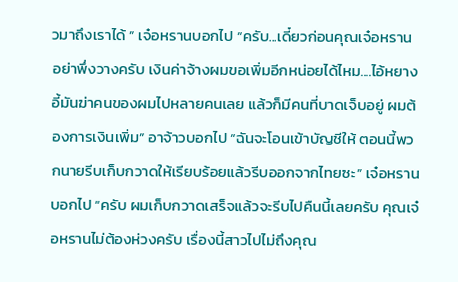วมาถึงเราได้ ” เจ๋อหรานบอกไป “ครับ...เดี๋ยวก่อนคุณเจ๋อหราน อย่าพึ่งวางครับ เงินค่าจ้างผมขอเพิ่มอีกหน่อยได้ไหม....ไอ้หยางอี้มันฆ่าคนของผมไปหลายคนเลย แล้วก็มีคนที่บาดเจ็บอยู่ ผมต้องการเงินเพิ่ม” อาจ้าวบอกไป “ฉันจะโอนเข้าบัญชีให้ ตอนนี้พวกนายรีบเก็บกวาดให้เรียบร้อยแล้วรีบออกจากไทยซะ” เจ๋อหรานบอกไป “ครับ ผมเก็บกวาดเสร็จแล้วจะรีบไปคืนนี้เลยครับ คุณเจ๋อหรานไม่ต้องห่วงครับ เรื่องนี้สาวไปไม่ถึงคุณ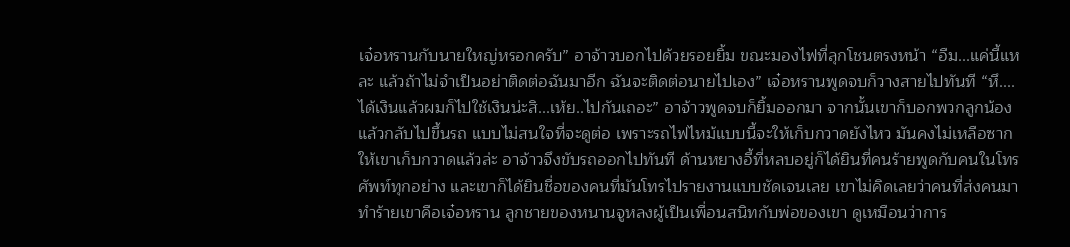เจ๋อหรานกับนายใหญ่หรอกครับ” อาจ้าวบอกไปด้วยรอยยิ้ม ขณะมองไฟที่ลุกโชนตรงหน้า “อืม...แค่นี้แหละ แล้วถ้าไม่จำเป็นอย่าติดต่อฉันมาอีก ฉันจะติดต่อนายไปเอง” เจ๋อหรานพูดจบก็วางสายไปทันที “หึ....ได้เงินแล้วผมก็ไปใช้เงินน่ะสิ...เห้ย..ไปกันเถอะ” อาจ้าวพูดจบก็ยิ้มออกมา จากนั้นเขาก็บอกพวกลูกน้องแล้วกลับไปขึ้นรถ แบบไม่สนใจที่จะดูต่อ เพราะรถไฟไหม้แบบนี้จะให้เก็บกวาดยังไหว มันคงไม่เหลือซากให้เขาเก็บกวาดแล้วล่ะ อาจ้าวจึงขับรถออกไปทันที ด้านหยางอี้ที่หลบอยู่ก็ได้ยินที่คนร้ายพูดกับคนในโทรศัพท์ทุกอย่าง และเขาก็ได้ยินชื่อของคนที่มันโทรไปรายงานแบบชัดเจนเลย เขาไม่คิดเลยว่าคนที่ส่งคนมาทำร้ายเขาคือเจ๋อหราน ลูกชายของหนานจูหลงผู้เป็นเพื่อนสนิทกับพ่อของเขา ดูเหมือนว่าการ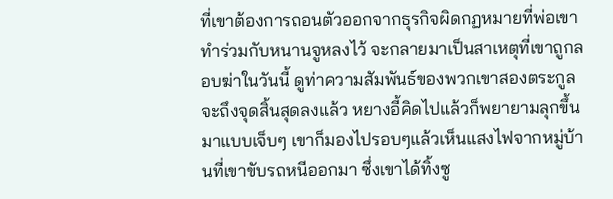ที่เขาต้องการถอนตัวออกจากธุรกิจผิดกฏหมายที่พ่อเขาทำร่วมกับหนานจูหลงไว้ จะกลายมาเป็นสาเหตุที่เขาถูกลอบฆ่าในวันนี้ ดูท่าความสัมพันธ์ของพวกเขาสองตระกูลจะถึงจุดสิ้นสุดลงแล้ว หยางอี้คิดไปแล้วก็พยายามลุกขึ้นมาแบบเจ็บๆ เขาก็มองไปรอบๆแล้วเห็นแสงไฟจากหมู่บ้านที่เขาขับรถหนีออกมา ซึ่งเขาได้ทิ้งซู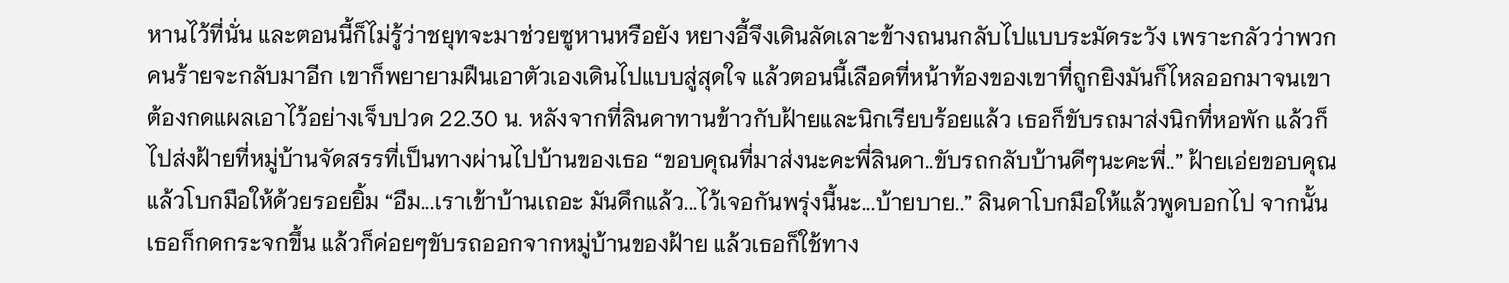หานไว้ที่นั่น และตอนนี้ก็ไม่รู้ว่าชยุทจะมาช่วยซูหานหรือยัง หยางอี้จึงเดินลัดเลาะข้างถนนกลับไปแบบระมัดระวัง เพราะกลัวว่าพวกคนร้ายจะกลับมาอีก เขาก็พยายามฝืนเอาตัวเองเดินไปแบบสู่สุดใจ แล้วตอนนี้เลือดที่หน้าท้องของเขาที่ถูกยิงมันก็ไหลออกมาจนเขาต้องกดแผลเอาไว้อย่างเจ็บปวด 22.30 น. หลังจากที่ลินดาทานข้าวกับฝ้ายและนิกเรียบร้อยแล้ว เธอก็ขับรถมาส่งนิกที่หอพัก แล้วก็ไปส่งฝ้ายที่หมู่บ้านจัดสรรที่เป็นทางผ่านไปบ้านของเธอ “ขอบคุณที่มาส่งนะคะพี่ลินดา..ขับรถกลับบ้านดีๆนะคะพี่..” ฝ้ายเอ่ยขอบคุณแล้วโบกมือให้ด้วยรอยยิ้ม “อืม...เราเข้าบ้านเถอะ มันดึกแล้ว...ไว้เจอกันพรุ่งนี้นะ...บ้ายบาย..” ลินดาโบกมือให้แล้วพูดบอกไป จากนั้นเธอก็กดกระจกขึ้น แล้วก็ค่อยๆขับรถออกจากหมู่บ้านของฝ้าย แล้วเธอก็ใช้ทาง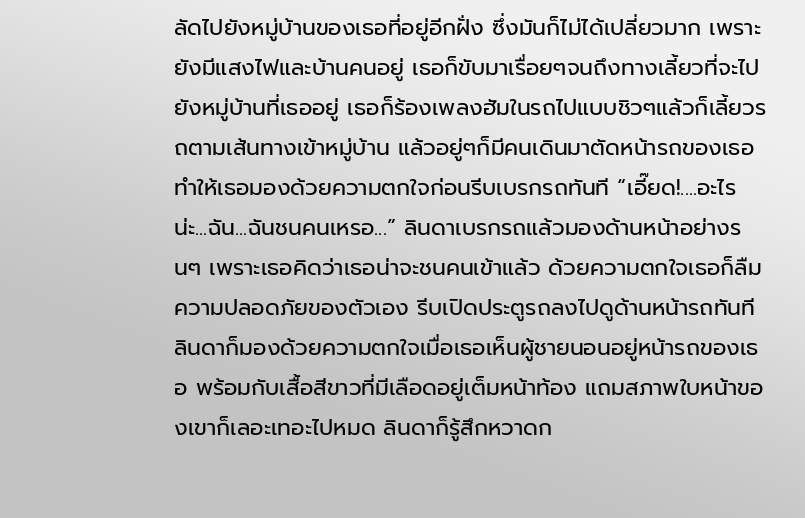ลัดไปยังหมู่บ้านของเธอที่อยู่อีกฝั่ง ซึ่งมันก็ไม่ได้เปลี่ยวมาก เพราะยังมีแสงไฟและบ้านคนอยู่ เธอก็ขับมาเรื่อยๆจนถึงทางเลี้ยวที่จะไปยังหมู่บ้านที่เธออยู่ เธอก็ร้องเพลงฮัมในรถไปแบบชิวๆแล้วก็เลี้ยวรถตามเส้นทางเข้าหมู่บ้าน แล้วอยู่ๆก็มีคนเดินมาตัดหน้ารถของเธอทำให้เธอมองด้วยความตกใจก่อนรีบเบรกรถทันที “เอี๊ยด!....อะไรน่ะ...ฉัน...ฉันชนคนเหรอ...” ลินดาเบรกรถแล้วมองด้านหน้าอย่างรนๆ เพราะเธอคิดว่าเธอน่าจะชนคนเข้าแล้ว ด้วยความตกใจเธอก็ลืมความปลอดภัยของตัวเอง รีบเปิดประตูรถลงไปดูด้านหน้ารถทันที ลินดาก็มองด้วยความตกใจเมื่อเธอเห็นผู้ชายนอนอยู่หน้ารถของเธอ พร้อมกับเสื้อสีขาวที่มีเลือดอยู่เต็มหน้าท้อง แถมสภาพใบหน้าของเขาก็เลอะเทอะไปหมด ลินดาก็รู้สึกหวาดก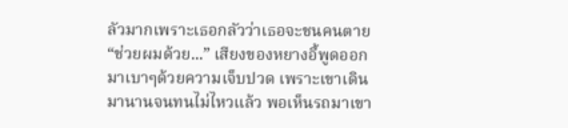ลัวมากเพราะเธอกลัวว่าเธอจะชนคนตาย “ช่วยผมด้วย...” เสียงของหยางอี้พูดออกมาเบาๆด้วยความเจ็บปวด เพราะเขาเดินมานานจนทนไม่ไหวแล้ว พอเห็นรถมาเขา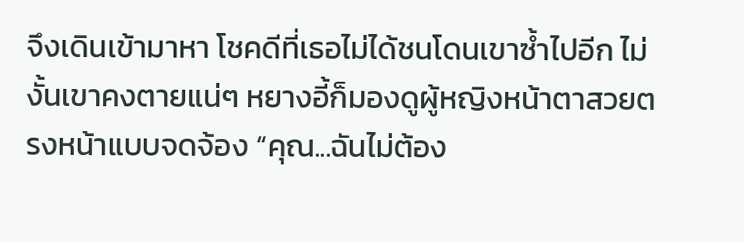จึงเดินเข้ามาหา โชคดีที่เธอไม่ได้ชนโดนเขาซ้ำไปอีก ไม่งั้นเขาคงตายแน่ๆ หยางอี้ก็มองดูผู้หญิงหน้าตาสวยตรงหน้าแบบจดจ้อง “คุณ...ฉันไม่ต้อง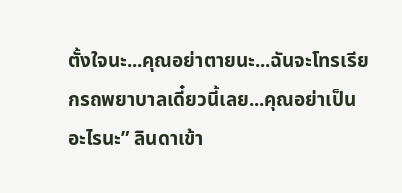ตั้งใจนะ...คุณอย่าตายนะ...ฉันจะโทรเรียกรถพยาบาลเดี๋ยวนี้เลย...คุณอย่าเป็นอะไรนะ” ลินดาเข้า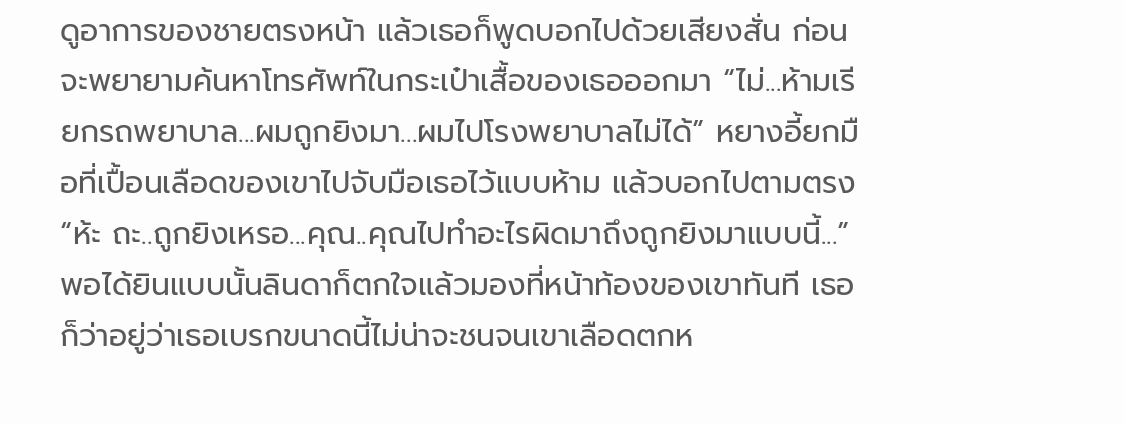ดูอาการของชายตรงหน้า แล้วเธอก็พูดบอกไปด้วยเสียงสั่น ก่อนจะพยายามค้นหาโทรศัพท์ในกระเป๋าเสื้อของเธอออกมา “ไม่...ห้ามเรียกรถพยาบาล...ผมถูกยิงมา...ผมไปโรงพยาบาลไม่ได้” หยางอี้ยกมือที่เปื้อนเลือดของเขาไปจับมือเธอไว้แบบห้าม แล้วบอกไปตามตรง “ห้ะ ถะ..ถูกยิงเหรอ...คุณ..คุณไปทำอะไรผิดมาถึงถูกยิงมาแบบนี้...” พอได้ยินแบบนั้นลินดาก็ตกใจแล้วมองที่หน้าท้องของเขาทันที เธอก็ว่าอยู่ว่าเธอเบรกขนาดนี้ไม่น่าจะชนจนเขาเลือดตกห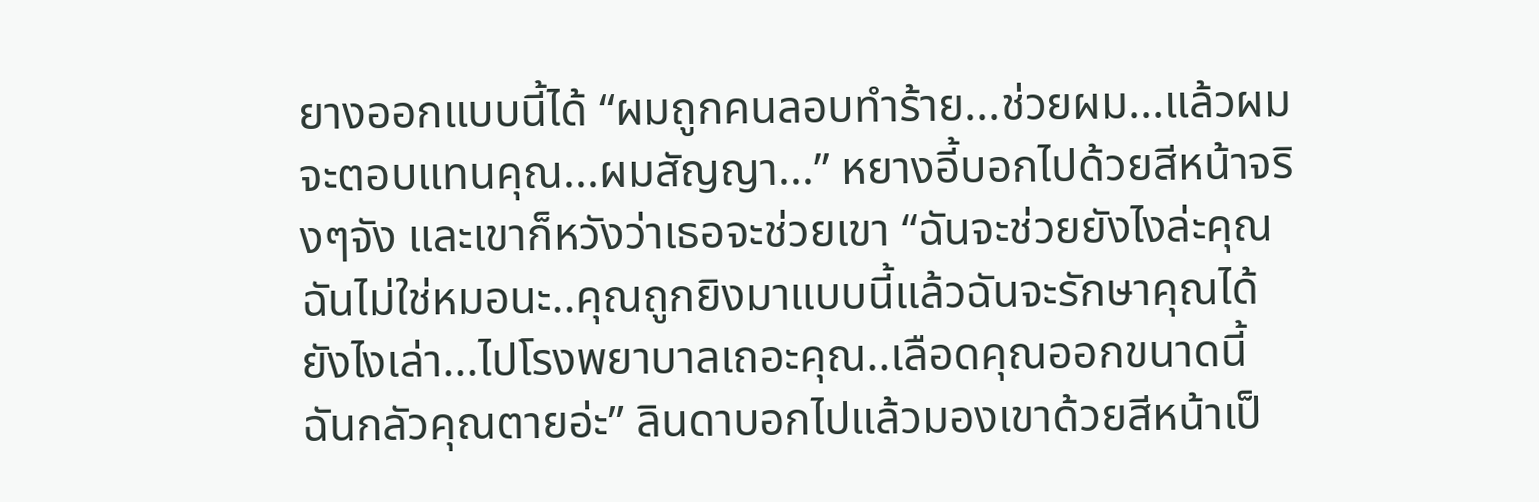ยางออกแบบนี้ได้ “ผมถูกคนลอบทำร้าย...ช่วยผม...แล้วผมจะตอบแทนคุณ...ผมสัญญา...” หยางอี้บอกไปด้วยสีหน้าจริงๆจัง และเขาก็หวังว่าเธอจะช่วยเขา “ฉันจะช่วยยังไงล่ะคุณ ฉันไม่ใช่หมอนะ..คุณถูกยิงมาแบบนี้แล้วฉันจะรักษาคุณได้ยังไงเล่า...ไปโรงพยาบาลเถอะคุณ..เลือดคุณออกขนาดนี้ ฉันกลัวคุณตายอ่ะ” ลินดาบอกไปแล้วมองเขาด้วยสีหน้าเป็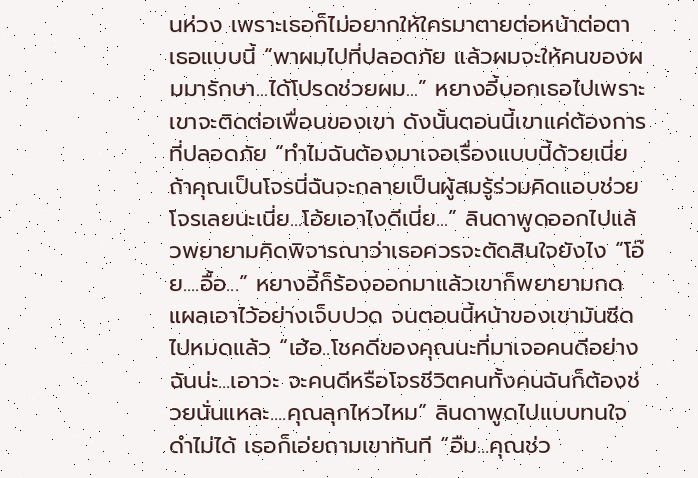นห่วง เพราะเธอก็ไม่อยากให้ใครมาตายต่อหน้าต่อตาเธอแบบนี้ “พาผมไปที่ปลอดภัย แล้วผมจะให้คนของผมมารักษา...ได้โปรดช่วยผม...” หยางอี้บอกเธอไปเพราะเขาจะติดต่อเพื่อนของเขา ดังนั้นตอนนี้เขาแค่ต้องการที่ปลอดภัย “ทำไมฉันต้องมาเจอเรื่องแบบนี้ด้วยเนี่ย ถ้าคุณเป็นโจรนี่ฉันจะกลายเป็นผู้สมรู้ร่วมคิดแอบช่วยโจรเลยนะเนี่ย...โอ้ยเอาไงดีเนี่ย...” ลินดาพูดออกไปแล้วพยายามคิดพิจารณาว่าเธอควรจะตัดสินใจยังไง “โอ๊ย....อื้อ...” หยางอี้ก็ร้องออกมาแล้วเขาก็พยายามกดแผลเอาไว้อย่างเจ็บปวด จนตอนนี้หน้าของเขามันซีดไปหมดแล้ว “เฮ้อ..โชคดีของคุณนะที่มาเจอคนดีอย่างฉันน่ะ...เอาวะ จะคนดีหรือโจรชีวิตคนทั้งคนฉันก็ต้องช่วยนั่นแหละ....คุณลุกไหวไหม” ลินดาพูดไปแบบทนใจดำไม่ได้ เธอก็เอ่ยถามเขาทันที “อืม...คุณช่ว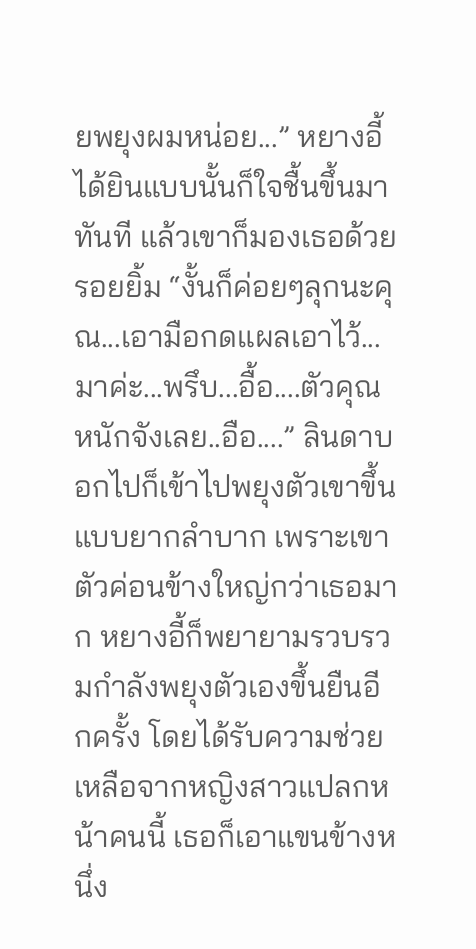ยพยุงผมหน่อย...” หยางอี้ได้ยินแบบนั้นก็ใจชื้นขึ้นมาทันที แล้วเขาก็มองเธอด้วยรอยยิ้ม “งั้นก็ค่อยๆลุกนะคุณ...เอามือกดแผลเอาไว้...มาค่ะ...พรึบ...อื้อ....ตัวคุณหนักจังเลย..อือ....” ลินดาบอกไปก็เข้าไปพยุงตัวเขาขึ้นแบบยากลำบาก เพราะเขาตัวค่อนข้างใหญ่กว่าเธอมาก หยางอี้ก็พยายามรวบรวมกำลังพยุงตัวเองขึ้นยืนอีกครั้ง โดยได้รับความช่วยเหลือจากหญิงสาวแปลกหน้าคนนี้ เธอก็เอาแขนข้างหนึ่ง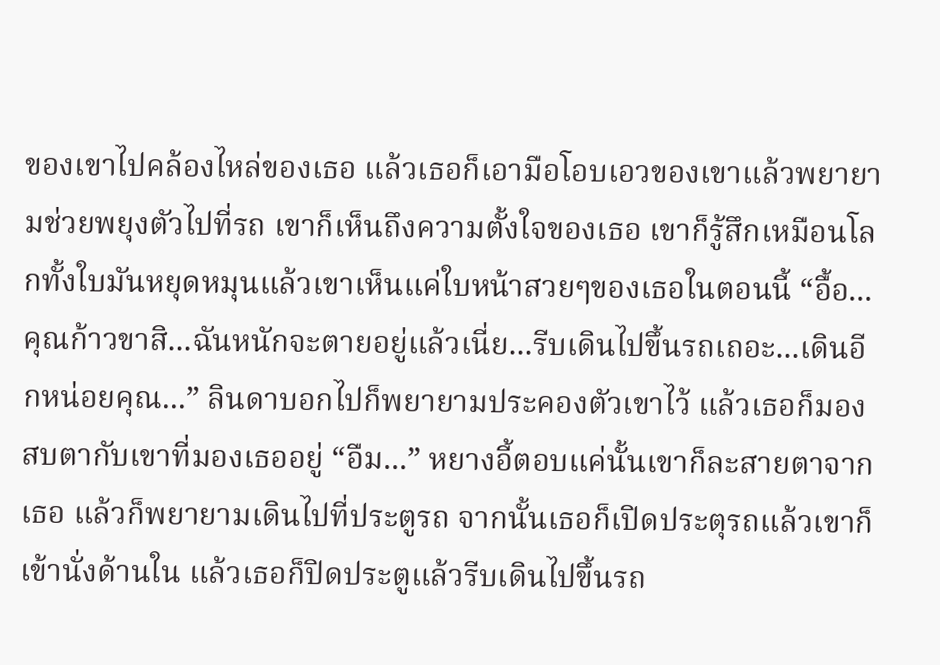ของเขาไปคล้องไหล่ของเธอ แล้วเธอก็เอามือโอบเอวของเขาแล้วพยายามช่วยพยุงตัวไปที่รถ เขาก็เห็นถึงความตั้งใจของเธอ เขาก็รู้สึกเหมือนโลกทั้งใบมันหยุดหมุนแล้วเขาเห็นแค่ใบหน้าสวยๆของเธอในตอนนี้ “อื้อ...คุณก้าวขาสิ...ฉันหนักจะตายอยู่แล้วเนี่ย...รีบเดินไปขึ้นรถเถอะ...เดินอีกหน่อยคุณ...” ลินดาบอกไปก็พยายามประคองตัวเขาไว้ แล้วเธอก็มองสบตากับเขาที่มองเธออยู่ “อืม...” หยางอี้ตอบแค่นั้นเขาก็ละสายตาจากเธอ แล้วก็พยายามเดินไปที่ประตูรถ จากนั้นเธอก็เปิดประตุรถแล้วเขาก็เข้านั่งด้านใน แล้วเธอก็ปิดประตูแล้วรีบเดินไปขึ้นรถ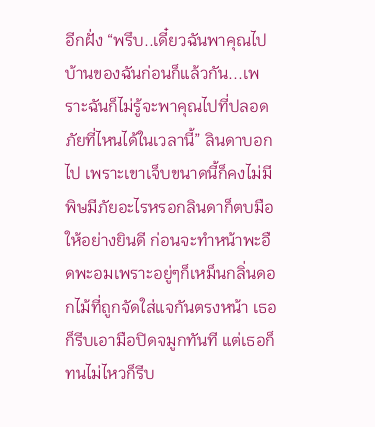อีกฝั่ง “พรึบ..เดี๋ยวฉันพาคุณไปบ้านของฉันก่อนก็แล้วกัน...เพราะฉันก็ไม่รู้จะพาคุณไปที่ปลอดภัยที่ไหนได้ในเวลานี้” ลินดาบอกไป เพราะเขาเจ็บขนาดนี้ก็คงไม่มีพิษมีภัยอะไรหรอกลินดาก็ตบมือให้อย่างยินดี ก่อนจะทำหน้าพะอืดพะอมเพราะอยู่ๆก็เหม็นกลิ่นดอกไม้ที่ถูกจัดใส่แจกันตรงหน้า เธอก็รีบเอามือปิดจมูกทันที แต่เธอก็ทนไม่ไหวก็รีบ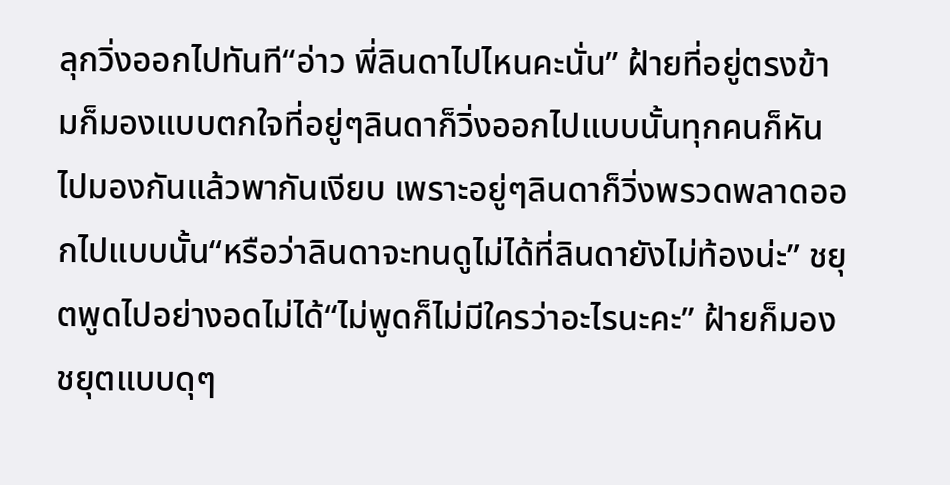ลุกวิ่งออกไปทันที“อ่าว พี่ลินดาไปไหนคะนั่น” ฝ้ายที่อยู่ตรงข้ามก็มองแบบตกใจที่อยู่ๆลินดาก็วิ่งออกไปแบบนั้นทุกคนก็หันไปมองกันแล้วพากันเงียบ เพราะอยู่ๆลินดาก็วิ่งพรวดพลาดออกไปแบบนั้น“หรือว่าลินดาจะทนดูไม่ได้ที่ลินดายังไม่ท้องน่ะ” ชยุตพูดไปอย่างอดไม่ได้“ไม่พูดก็ไม่มีใครว่าอะไรนะคะ” ฝ้ายก็มองชยุตแบบดุๆ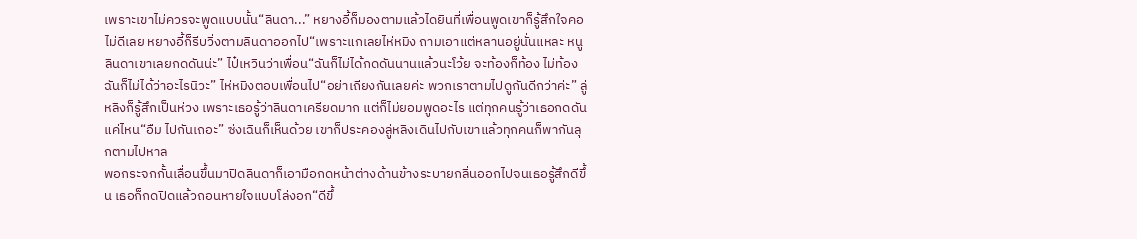เพราะเขาไม่ควรจะพูดแบบนั้น“ลินดา...” หยางอี้ก็มองตามแล้วไดยินที่เพื่อนพูดเขาก็รู้สึกใจคอไม่ดีเลย หยางอี้ก็รีบวิ่งตามลินดาออกไป“เพราะแกเลยไห่หมิง ถามเอาแต่หลานอยู่นั่นแหละ หนูลินดาเขาเลยกดดันน่ะ” ไป๋เหวินว่าเพื่อน“ฉันก็ไม่ได้กดดันนานแล้วนะโว้ย จะท้องก็ท้อง ไม่ท้องฉันก็ไม่ได้ว่าอะไรนิวะ” ไห่หมิงตอบเพื่อนไป“อย่าเถียงกันเลยค่ะ พวกเราตามไปดูกันดีกว่าค่ะ” ลู่หลิงก็รู้สึกเป็นห่วง เพราะเธอรู้ว่าลินดาเครียดมาก แต่ก็ไม่ยอมพูดอะไร แต่ทุกคนรู้ว่าเธอกดดันแค่ไหน“อืม ไปกันเถอะ” ซ่งเฉินก็เห็นด้วย เขาก็ประคองลู่หลิงเดินไปกับเขาแล้วทุกคนก็พากันลุกตามไปหาล
พอกระจกกั้นเลื่อนขึ้นมาปิดลินดาก็เอามือกดหน้าต่างด้านข้างระบายกลิ่นออกไปจนเธอรู้สึกดีขึ้น เธอก็กดปิดแล้วถอนหายใจแบบโล่งอก“ดีขึ้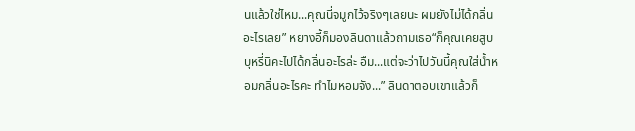นแล้วใช่ไหม...คุณนี่จมูกไว้จริงๆเลยนะ ผมยังไม่ได้กลิ่นอะไรเลย” หยางอี้ก็มองลินดาแล้วถามเธอ“ก็คุณเคยสูบบุหรี่นิคะไปได้กลิ่นอะไรล่ะ อืม...แต่จะว่าไปวันนี้คุณใส่น้ำหอมกลิ่นอะไรคะ ทำไมหอมจัง...” ลินดาตอบเขาแล้วก็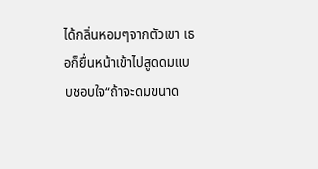ได้กลิ่นหอมๆจากตัวเขา เธอก็ยื่นหน้าเข้าไปสูดดมแบบชอบใจ“ถ้าจะดมขนาด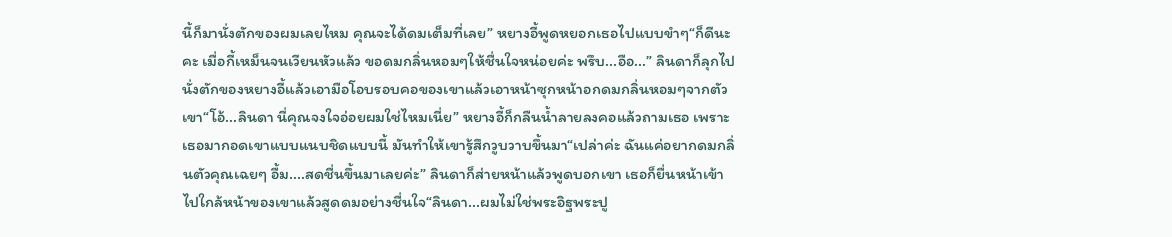นี้ก็มานั่งตักของผมเลยไหม คุณจะได้ดมเต็มที่เลย” หยางอี้พูดหยอกเธอไปแบบขำๆ“ก็ดีนะคะ เมื่อกี้เหม็นจนเวียนหัวแล้ว ขอดมกลิ่นหอมๆให้ชื่นใจหน่อยค่ะ พรึบ...อือ...” ลินดาก็ลุกไปนั่งตักของหยางอี้แล้วเอามือโอบรอบคอของเขาแล้วเอาหน้าซุกหน้าอกดมกลิ่นหอมๆจากตัวเขา“โอ้...ลินดา นี่คุณจงใจอ่อยผมใช่ไหมเนี่ย” หยางอี้ก็กลืนน้ำลายลงคอแล้วถามเธอ เพราะเธอมากอดเขาแบบแนบชิดแบบนี้ มันทำให้เขารู้สึกวูบวาบขึ้นมา“เปล่าค่ะ ฉันแค่อยากดมกลิ่นตัวคุณเฉยๆ อื้ม....สดชื่นขึ้นมาเลยค่ะ” ลินดาก็ส่ายหน้าแล้วพูดบอกเขา เธอก็ยื่นหน้าเข้าไปใกล้หน้าของเขาแล้วสูดดมอย่างชื่นใจ“ลินดา...ผมไม่ใช่พระอิฐพระปู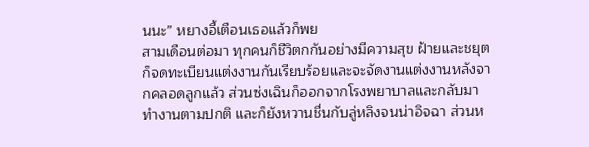นนะ” หยางอี้เตือนเธอแล้วก็พย
สามเดือนต่อมา ทุกคนก็ชีวิตกกันอย่างมีความสุข ฝ้ายและชยุตก็จดทะเบียนแต่งงานกันเรียบร้อยและจะจัดงานแต่งงานหลังจากคลอดลูกแล้ว ส่วนซ่งเฉินก็ออกจากโรงพยาบาลและกลับมาทำงานตามปกติ และก็ยังหวานชื่นกับลู่หลิงจนน่าอิจฉา ส่วนห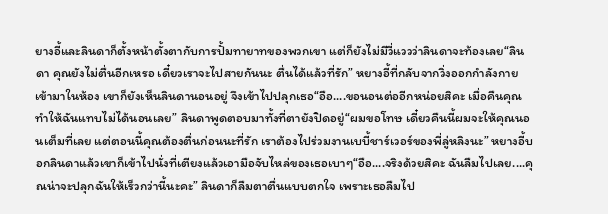ยางอี้และลินดาก็ตั้งหน้าตั้งตากับการปั้มทายาทของพวกเขา แต่ก็ยังไม่มีวี่แววว่าลินดาจะท้องเลย“ลินดา คุณยังไม่ตื่นอีกเหรอ เดี๋ยวเราจะไปสายกันนะ ตื่นได้แล้วที่รัก” หยางอี้ที่กลับจากวิ่งออกกำลังกายเข้ามาในห้อง เขาก็ยังเห็นลินดานอนอยู่ จึงเข้าไปปลุกเธอ“อือ....ขอนอนต่ออีกหน่อยสิคะ เมื่อคืนคุณทำให้ฉันแทบไม่ได้นอนเลย” ลินดาพูดตอบมาทั้งที่ตายังปิดอยู่“ผมขอโทษ เดี๋ยวคืนนี้ผมจะให้คุณนอนเต็มที่เลย แต่ตอนนี้คุณต้องตื่นก่อนนะที่รัก เราต้องไปร่วมงานเบบี้ชาร์เวอร์ของพี่ลู่หลิงนะ” หยางอี้บอกลินดาแล้วเขาก็เข้าไปนั่งที่เตียงแล้วเอามือจับไหล่ของเธอเบาๆ“อือ....จริงด้วยสิคะ ฉันลืมไปเลย....คุณน่าจะปลุกฉันให้เร็วกว่านี้นะคะ” ลินดาก็ลืมตาตื่นแบบตกใจ เพราะเธอลืมไป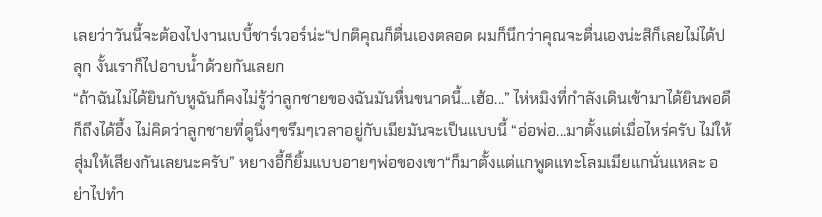เลยว่าวันนี้จะต้องไปงานเบบี้ชาร์เวอร์น่ะ“ปกติคุณก็ตื่นเองตลอด ผมก็นึกว่าคุณจะตื่นเองน่ะสิก็เลยไม่ได้ปลุก งั้นเราก็ไปอาบน้ำด้วยกันเลยก
“ถ้าฉันไม่ได้ยินกับหูฉันก็คงไม่รู้ว่าลูกชายของฉันมันหื่นขนาดนี้...เฮ้อ...” ไห่หมิงที่กำลังเดินเข้ามาได้ยินพอดีก็ถึงได้อึ้ง ไม่คิดว่าลูกชายที่ดูนิ่งๆขรึมๆเวลาอยู่กับเมียมันจะเป็นแบบนี้ “อ่อพ่อ...มาตั้งแต่เมื่อไหร่ครับ ไม่ให้สุ่มให้เสียงกันเลยนะครับ” หยางอี้ก็ยิ้มแบบอายๆพ่อของเขา“ก็มาตั้งแต่แกพูดแทะโลมเมียแกนั่นแหละ อย่าไปทำ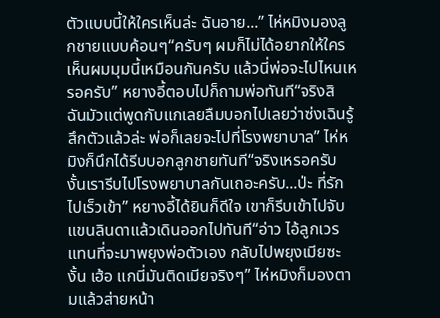ตัวแบบนี้ให้ใครเห็นล่ะ ฉันอาย...” ไห่หมิงมองลูกชายแบบค้อนๆ“ครับๆ ผมก็ไม่ได้อยากให้ใครเห็นผมมุมนี้เหมือนกันครับ แล้วนี่พ่อจะไปไหนเหรอครับ” หยางอี้ตอบไปก็ถามพ่อทันที“จริงสิ ฉันมัวแต่พูดกับแกเลยลืมบอกไปเลยว่าซ่งเฉินรู้สึกตัวแล้วล่ะ พ่อก็เลยจะไปที่โรงพยาบาล” ไห่หมิงก็นึกได้รีบบอกลูกชายทันที“จริงเหรอครับ งั้นเรารีบไปโรงพยาบาลกันเถอะครับ...ป่ะ ที่รัก ไปเร็วเข้า” หยางอี้ได้ยินก็ดีใจ เขาก็รีบเข้าไปจับแขนลินดาแล้วเดินออกไปทันที“อ่าว ไอ้ลูกเวร แทนที่จะมาพยุงพ่อตัวเอง กลับไปพยุงเมียซะงั้น เฮ้อ แกนี่มันติดเมียจริงๆ” ไห่หมิงก็มองตามแล้วส่ายหน้า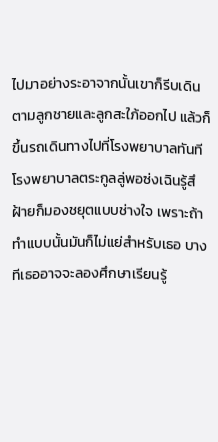ไปมาอย่างระอาจากนั้นเขาก็รีบเดินตามลูกชายและลูกสะใภ้ออกไป แล้วก็ขึ้นรถเดินทางไปที่โรงพยาบาลทันที โรงพยาบาลตระกูลลู่พอซ่งเฉินรู้สึ
ฝ้ายก็มองชยุตแบบช่างใจ เพราะถ้าทำแบบนั้นมันก็ไม่แย่สำหรับเธอ บางทีเธออาจจะลองศึกษาเรียนรู้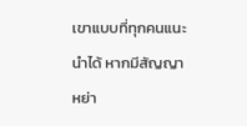เขาแบบที่ทุกคนแนะนำได้ หากมีสัญญาหย่า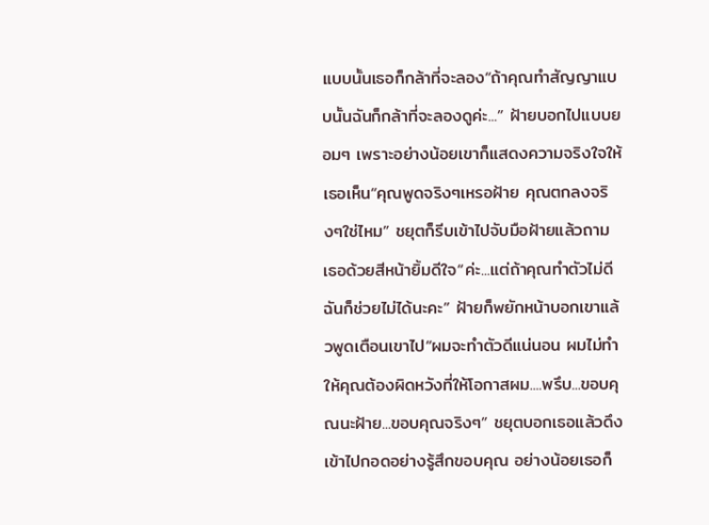แบบนั้นเธอก็กล้าที่จะลอง“ถ้าคุณทำสัญญาแบบนั้นฉันก็กล้าที่จะลองดูค่ะ...” ฝ้ายบอกไปแบบยอมๆ เพราะอย่างน้อยเขาก็แสดงความจริงใจให้เธอเห็น“คุณพูดจริงๆเหรอฝ้าย คุณตกลงจริงๆใช่ไหม” ชยุตก็รีบเข้าไปจับมือฝ้ายแล้วถามเธอด้วยสีหน้ายิ้มดีใจ“ค่ะ...แต่ถ้าคุณทำตัวไม่ดีฉันก็ช่วยไม่ได้นะคะ” ฝ้ายก็พยักหน้าบอกเขาแล้วพูดเตือนเขาไป“ผมจะทำตัวดีแน่นอน ผมไม่ทำให้คุณต้องผิดหวังที่ให้โอกาสผม....พรึบ...ขอบคุณนะฝ้าย...ขอบคุณจริงๆ” ชยุตบอกเธอแล้วดึงเข้าไปกอดอย่างรู้สึกขอบคุณ อย่างน้อยเธอก็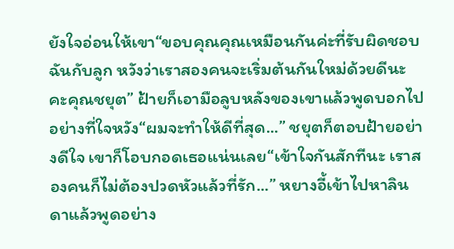ยังใจอ่อนให้เขา“ขอบคุณคุณเหมือนกันค่ะที่รับผิดชอบฉันกับลูก หวังว่าเราสองคนจะเริ่มต้นกันใหม่ด้วยดีนะคะคุณชยุต” ฝ้ายก็เอามือลูบหลังของเขาแล้วพูดบอกไปอย่างที่ใจหวัง“ผมจะทำให้ดีที่สุด...” ชยุตก็ตอบฝ้ายอย่างดีใจ เขาก็โอบกอดเธอแน่นเลย“เข้าใจกันสักทีนะ เราสองคนก็ไม่ต้องปวดหัวแล้วที่รัก...” หยางอี้เข้าไปหาลินดาแล้วพูดอย่าง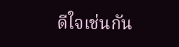ดีใจเช่นกัน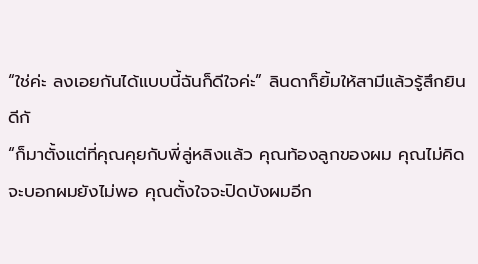“ใช่ค่ะ ลงเอยกันได้แบบนี้ฉันก็ดีใจค่ะ” ลินดาก็ยิ้มให้สามีแล้วรู้สึกยินดีกั
“ก็มาตั้งแต่ที่คุณคุยกับพี่ลู่หลิงแล้ว คุณท้องลูกของผม คุณไม่คิดจะบอกผมยังไม่พอ คุณตั้งใจจะปิดบังผมอีก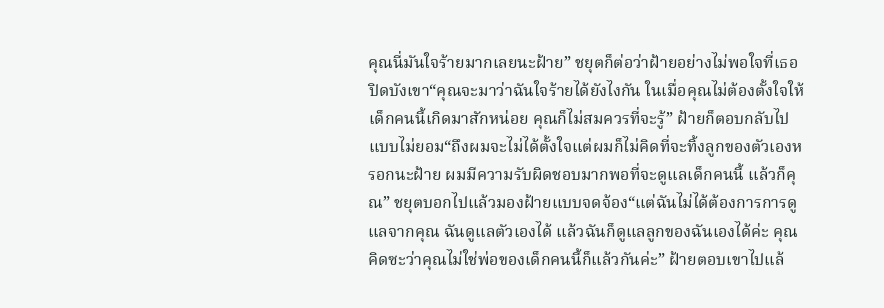คุณนี่มันใจร้ายมากเลยนะฝ้าย” ชยุตก็ต่อว่าฝ้ายอย่างไม่พอใจที่เธอปิดบังเขา“คุณจะมาว่าฉันใจร้ายได้ยังไงกัน ในเมื่อคุณไม่ต้องตั้งใจให้เด็กคนนี้เกิดมาสักหน่อย คุณก็ไม่สมควรที่จะรู้” ฝ้ายก็ตอบกลับไปแบบไม่ยอม“ถึงผมจะไม่ได้ตั้งใจแต่ผมก็ไม่คิดที่จะทิ้งลูกของตัวเองหรอกนะฝ้าย ผมมีความรับผิดชอบมากพอที่จะดูแลเด็กคนนี้ แล้วก็คุณ” ชยุตบอกไปแล้วมองฝ้ายแบบจดจ้อง“แต่ฉันไม่ได้ต้องการการดูแลจากคุณ ฉันดูแลตัวเองได้ แล้วฉันก็ดูแลลูกของฉันเองได้ค่ะ คุณคิดซะว่าคุณไม่ใช่พ่อของเด็กคนนี้ก็แล้วกันค่ะ” ฝ้ายตอบเขาไปแล้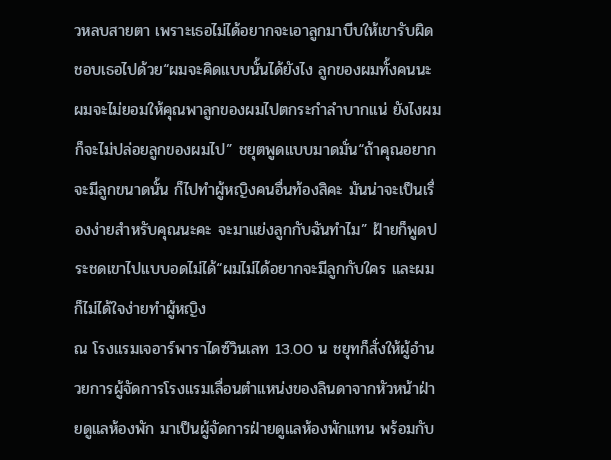วหลบสายตา เพราะเธอไม่ได้อยากจะเอาลูกมาบีบให้เขารับผิดชอบเธอไปด้วย“ผมจะคิดแบบนั้นได้ยังไง ลูกของผมทั้งคนนะ ผมจะไม่ยอมให้คุณพาลูกของผมไปตกระกำลำบากแน่ ยังไงผมก็จะไม่ปล่อยลูกของผมไป” ชยุตพูดแบบมาดมั่น“ถ้าคุณอยากจะมีลูกขนาดนั้น ก็ไปทำผู้หญิงคนอื่นท้องสิคะ มันน่าจะเป็นเรื่องง่ายสำหรับคุณนะคะ จะมาแย่งลูกกับฉันทำไม” ฝ้ายก็พูดประชดเขาไปแบบอดไม่ได้“ผมไม่ได้อยากจะมีลูกกับใคร และผมก็ไม่ได้ใจง่ายทำผู้หญิง
ณ โรงแรมเจอาร์พาราไดซ์วินเลท 13.00 น ชยุทก็สั่งให้ผู้อำนวยการผู้จัดการโรงแรมเลื่อนตำแหน่งของลินดาจากหัวหน้าฝ่ายดูแลห้องพัก มาเป็นผู้จัดการฝ่ายดูแลห้องพักแทน พร้อมกับ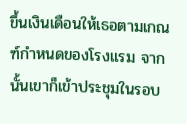ขึ้นเงินเดือนให้เธอตามเกณฑ์กำหนดของโรงแรม จากนั้นเขาก็เข้าประชุมในรอบ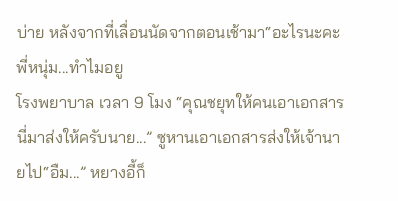บ่าย หลังจากที่เลื่อนนัดจากตอนเช้ามา“อะไรนะคะพี่หนุ่ม...ทำไมอยู
โรงพยาบาล เวลา 9 โมง “คุณชยุทให้คนเอาเอกสารนี่มาส่งให้ครับนาย...” ซูหานเอาเอกสารส่งให้เจ้านายไป“อืม...” หยางอี้ก็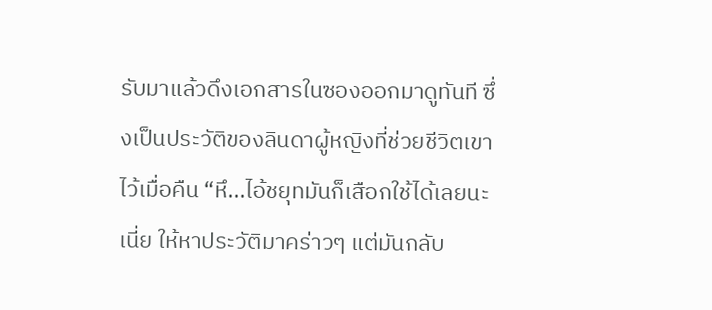รับมาแล้วดึงเอกสารในซองออกมาดูทันที ซึ่งเป็นประวัติของลินดาผู้หญิงที่ช่วยชีวิตเขาไว้เมื่อคืน “หึ...ไอ้ชยุทมันก็เสือกใช้ได้เลยนะเนี่ย ให้หาประวัติมาคร่าวๆ แต่มันกลับ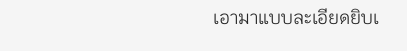เอามาแบบละเอียดยิบเ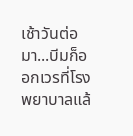เช้าวันต่อมา...บีมก็ออกเวรที่โรงพยาบาลแล้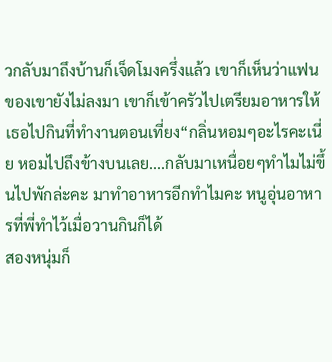วกลับมาถึงบ้านก็เจ็ดโมงครึ่งแล้ว เขาก็เห็นว่าแฟนของเขายังไม่ลงมา เขาก็เข้าครัวไปเตรียมอาหารให้เธอไปกินที่ทำงานตอนเที่ยง“กลิ่นหอมๆอะไรคะเนี่ย หอมไปถึงข้างบนเลย....กลับมาเหนื่อยๆทำไมไม่ขึ้นไปพักล่ะคะ มาทำอาหารอีกทำไมคะ หนูอุ่นอาหารที่พี่ทำไว้เมื่อวานกินก็ได้
สองหนุ่มก็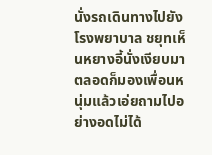นั่งรถเดินทางไปยังโรงพยาบาล ชยุทเห็นหยางอี้นั่งเงียบมาตลอดก็มองเพื่อนหนุ่มแล้วเอ่ยถามไปอย่างอดไม่ได้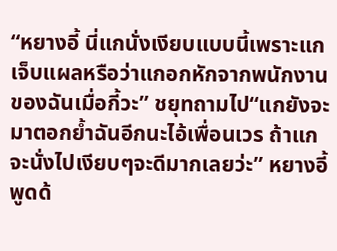“หยางอี้ นี่แกนั่งเงียบแบบนี้เพราะแกเจ็บแผลหรือว่าแกอกหักจากพนักงานของฉันเมื่อกี้วะ” ชยุทถามไป“แกยังจะมาตอกย้ำฉันอีกนะไอ้เพื่อนเวร ถ้าแกจะนั่งไปเงียบๆจะดีมากเลยว่ะ” หยางอี้พูดด้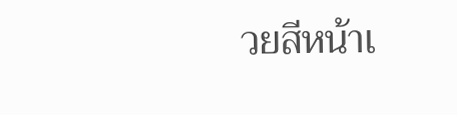วยสีหน้าเ